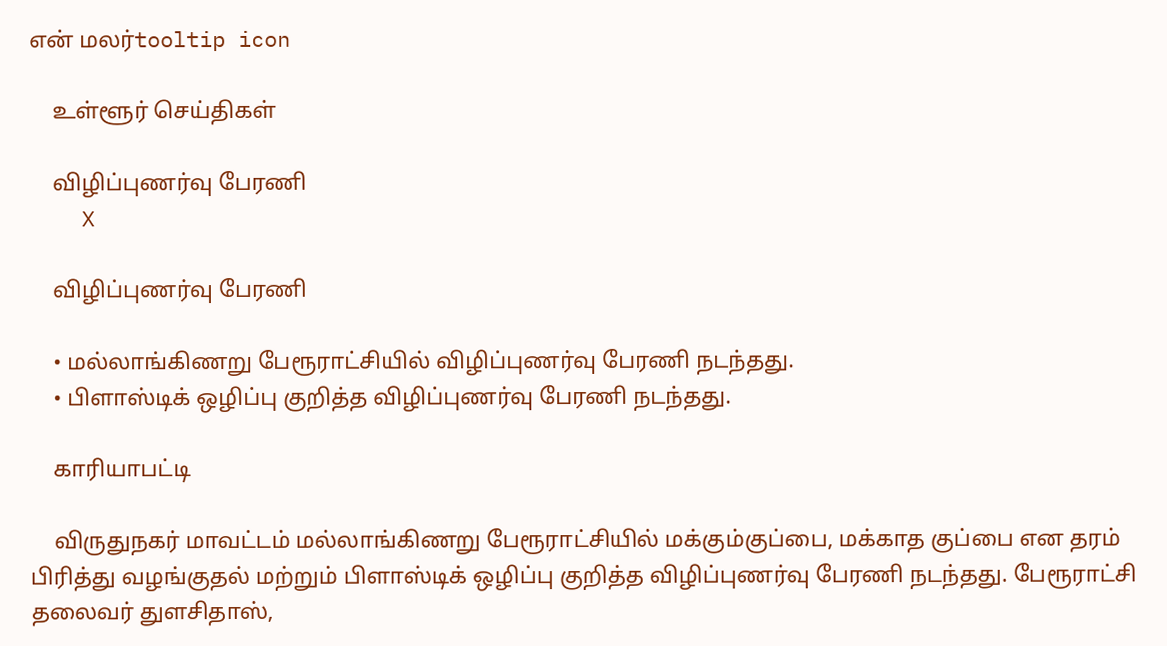என் மலர்tooltip icon

    உள்ளூர் செய்திகள்

    விழிப்புணர்வு பேரணி
    X

    விழிப்புணர்வு பேரணி

    • மல்லாங்கிணறு பேரூராட்சியில் விழிப்புணர்வு பேரணி நடந்தது.
    • பிளாஸ்டிக் ஒழிப்பு குறித்த விழிப்புணர்வு பேரணி நடந்தது.

    காரியாபட்டி

    விருதுநகர் மாவட்டம் மல்லாங்கிணறு பேரூராட்சியில் மக்கும்குப்பை, மக்காத குப்பை என தரம் பிரித்து வழங்குதல் மற்றும் பிளாஸ்டிக் ஒழிப்பு குறித்த விழிப்புணர்வு பேரணி நடந்தது. பேரூராட்சி தலைவர் துளசிதாஸ்,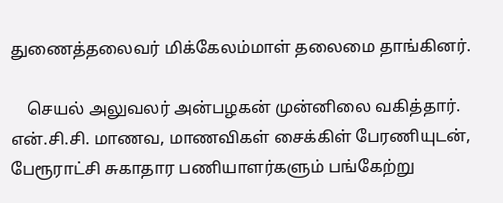துணைத்தலைவர் மிக்கேலம்மாள் தலைமை தாங்கினர்.

    செயல் அலுவலர் அன்பழகன் முன்னிலை வகித்தார். என்.சி.சி. மாணவ, மாணவிகள் சைக்கிள் பேரணியுடன், பேரூராட்சி சுகாதார பணியாளர்களும் பங்கேற்று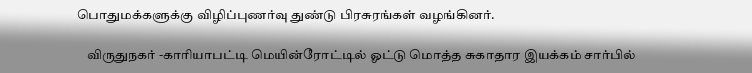பொதுமக்களுக்கு விழிப்புணர்வு துண்டு பிரசுரங்கள் வழங்கினர்.

    விருதுநகர் -காரியாபட்டி மெயின்ரோட்டில் ஓட்டு மொத்த சுகாதார இயக்கம் சார்பில்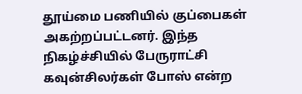தூய்மை பணியில் குப்பைகள் அகற்றப்பட்டனர். இந்த நிகழ்ச்சியில் பேருராட்சி கவுன்சிலர்கள் போஸ் என்ற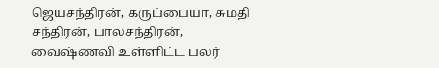ஜெயசந்திரன், கருப்பையா, சுமதி சந்திரன், பாலசந்திரன், வைஷ்ணவி உள்ளிட்ட பலர்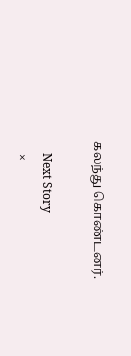கலந்து கொண்டனர்.

    Next Story
    ×